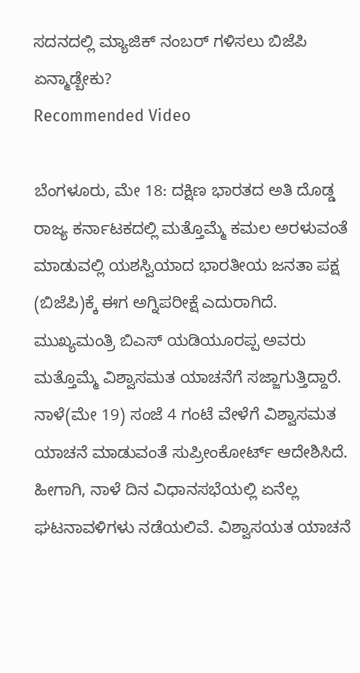ಸದನದಲ್ಲಿ ಮ್ಯಾಜಿಕ್ ನಂಬರ್ ಗಳಿಸಲು ಬಿಜೆಪಿ ಏನ್ಮಾಡ್ಬೇಕು?
Recommended Video

ಬೆಂಗಳೂರು, ಮೇ 18: ದಕ್ಷಿಣ ಭಾರತದ ಅತಿ ದೊಡ್ಡ ರಾಜ್ಯ ಕರ್ನಾಟಕದಲ್ಲಿ ಮತ್ತೊಮ್ಮೆ ಕಮಲ ಅರಳುವಂತೆ ಮಾಡುವಲ್ಲಿ ಯಶಸ್ವಿಯಾದ ಭಾರತೀಯ ಜನತಾ ಪಕ್ಷ (ಬಿಜೆಪಿ)ಕ್ಕೆ ಈಗ ಅಗ್ನಿಪರೀಕ್ಷೆ ಎದುರಾಗಿದೆ. ಮುಖ್ಯಮಂತ್ರಿ ಬಿಎಸ್ ಯಡಿಯೂರಪ್ಪ ಅವರು ಮತ್ತೊಮ್ಮೆ ವಿಶ್ವಾಸಮತ ಯಾಚನೆಗೆ ಸಜ್ಜಾಗುತ್ತಿದ್ದಾರೆ.
ನಾಳೆ(ಮೇ 19) ಸಂಜೆ 4 ಗಂಟೆ ವೇಳೆಗೆ ವಿಶ್ವಾಸಮತ ಯಾಚನೆ ಮಾಡುವಂತೆ ಸುಪ್ರೀಂಕೋರ್ಟ್ ಆದೇಶಿಸಿದೆ. ಹೀಗಾಗಿ, ನಾಳೆ ದಿನ ವಿಧಾನಸಭೆಯಲ್ಲಿ ಏನೆಲ್ಲ ಘಟನಾವಳಿಗಳು ನಡೆಯಲಿವೆ. ವಿಶ್ವಾಸಯತ ಯಾಚನೆ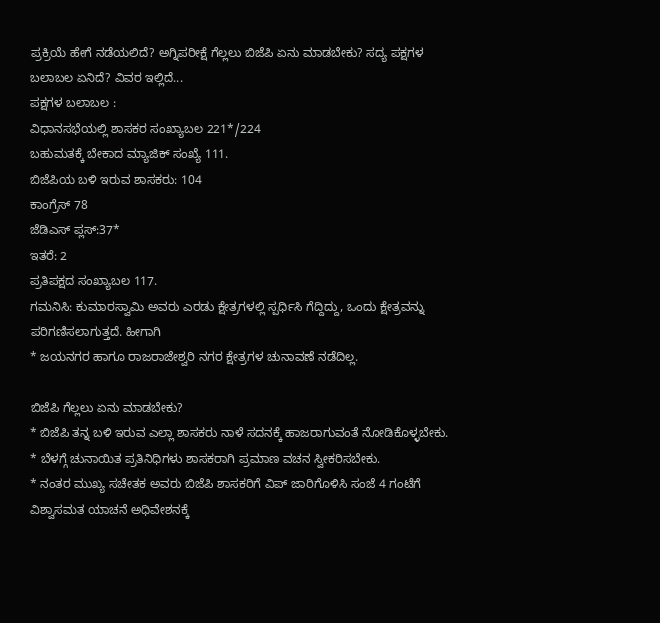ಪ್ರಕ್ರಿಯೆ ಹೇಗೆ ನಡೆಯಲಿದೆ? ಅಗ್ನಿಪರೀಕ್ಷೆ ಗೆಲ್ಲಲು ಬಿಜೆಪಿ ಏನು ಮಾಡಬೇಕು? ಸದ್ಯ ಪಕ್ಷಗಳ ಬಲಾಬಲ ಏನಿದೆ? ವಿವರ ಇಲ್ಲಿದೆ...
ಪಕ್ಷಗಳ ಬಲಾಬಲ :
ವಿಧಾನಸಭೆಯಲ್ಲಿ ಶಾಸಕರ ಸಂಖ್ಯಾಬಲ 221*/224
ಬಹುಮತಕ್ಕೆ ಬೇಕಾದ ಮ್ಯಾಜಿಕ್ ಸಂಖ್ಯೆ 111.
ಬಿಜೆಪಿಯ ಬಳಿ ಇರುವ ಶಾಸಕರು: 104
ಕಾಂಗ್ರೆಸ್ 78
ಜೆಡಿಎಸ್ ಪ್ಲಸ್:37*
ಇತರೆ: 2
ಪ್ರತಿಪಕ್ಷದ ಸಂಖ್ಯಾಬಲ 117.
ಗಮನಿಸಿ: ಕುಮಾರಸ್ವಾಮಿ ಅವರು ಎರಡು ಕ್ಷೇತ್ರಗಳಲ್ಲಿ ಸ್ಪರ್ಧಿಸಿ ಗೆದ್ದಿದ್ದು, ಒಂದು ಕ್ಷೇತ್ರವನ್ನು ಪರಿಗಣಿಸಲಾಗುತ್ತದೆ. ಹೀಗಾಗಿ
* ಜಯನಗರ ಹಾಗೂ ರಾಜರಾಜೇಶ್ವರಿ ನಗರ ಕ್ಷೇತ್ರಗಳ ಚುನಾವಣೆ ನಡೆದಿಲ್ಲ.

ಬಿಜೆಪಿ ಗೆಲ್ಲಲು ಏನು ಮಾಡಬೇಕು?
* ಬಿಜೆಪಿ ತನ್ನ ಬಳಿ ಇರುವ ಎಲ್ಲಾ ಶಾಸಕರು ನಾಳೆ ಸದನಕ್ಕೆ ಹಾಜರಾಗುವಂತೆ ನೋಡಿಕೊಳ್ಳಬೇಕು.
* ಬೆಳಗ್ಗೆ ಚುನಾಯಿತ ಪ್ರತಿನಿಧಿಗಳು ಶಾಸಕರಾಗಿ ಪ್ರಮಾಣ ವಚನ ಸ್ವೀಕರಿಸಬೇಕು.
* ನಂತರ ಮುಖ್ಯ ಸಚೇತಕ ಅವರು ಬಿಜೆಪಿ ಶಾಸಕರಿಗೆ ವಿಪ್ ಜಾರಿಗೊಳಿಸಿ ಸಂಜೆ 4 ಗಂಟೆಗೆ ವಿಶ್ವಾಸಮತ ಯಾಚನೆ ಅಧಿವೇಶನಕ್ಕೆ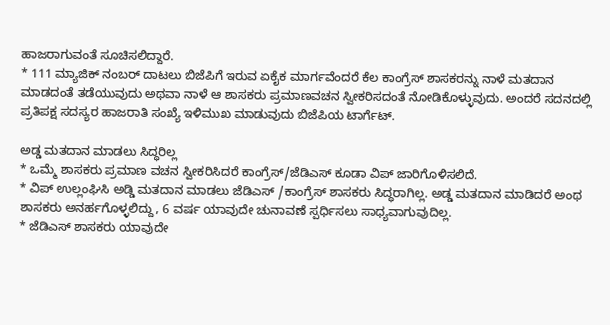ಹಾಜರಾಗುವಂತೆ ಸೂಚಿಸಲಿದ್ದಾರೆ.
* 111 ಮ್ಯಾಜಿಕ್ ನಂಬರ್ ದಾಟಲು ಬಿಜೆಪಿಗೆ ಇರುವ ಏಕೈಕ ಮಾರ್ಗವೆಂದರೆ ಕೆಲ ಕಾಂಗ್ರೆಸ್ ಶಾಸಕರನ್ನು ನಾಳೆ ಮತದಾನ ಮಾಡದಂತೆ ತಡೆಯುವುದು ಅಥವಾ ನಾಳೆ ಆ ಶಾಸಕರು ಪ್ರಮಾಣವಚನ ಸ್ವೀಕರಿಸದಂತೆ ನೋಡಿಕೊಳ್ಳುವುದು. ಅಂದರೆ ಸದನದಲ್ಲಿ ಪ್ರತಿಪಕ್ಷ ಸದಸ್ಯರ ಹಾಜರಾತಿ ಸಂಖ್ಯೆ ಇಳಿಮುಖ ಮಾಡುವುದು ಬಿಜೆಪಿಯ ಟಾರ್ಗೆಟ್.

ಅಡ್ಡ ಮತದಾನ ಮಾಡಲು ಸಿದ್ಧರಿಲ್ಲ
* ಒಮ್ಮೆ ಶಾಸಕರು ಪ್ರಮಾಣ ವಚನ ಸ್ವೀಕರಿಸಿದರೆ ಕಾಂಗ್ರೆಸ್/ಜೆಡಿಎಸ್ ಕೂಡಾ ವಿಪ್ ಜಾರಿಗೊಳಿಸಲಿದೆ.
* ವಿಪ್ ಉಲ್ಲಂಘಿಸಿ ಅಡ್ಡಿ ಮತದಾನ ಮಾಡಲು ಜೆಡಿಎಸ್ /ಕಾಂಗ್ರೆಸ್ ಶಾಸಕರು ಸಿದ್ಧರಾಗಿಲ್ಲ. ಅಡ್ಡ ಮತದಾನ ಮಾಡಿದರೆ ಅಂಥ ಶಾಸಕರು ಅನರ್ಹಗೊಳ್ಳಲಿದ್ದು, 6 ವರ್ಷ ಯಾವುದೇ ಚುನಾವಣೆ ಸ್ಪರ್ಧಿಸಲು ಸಾಧ್ಯವಾಗುವುದಿಲ್ಲ.
* ಜೆಡಿಎಸ್ ಶಾಸಕರು ಯಾವುದೇ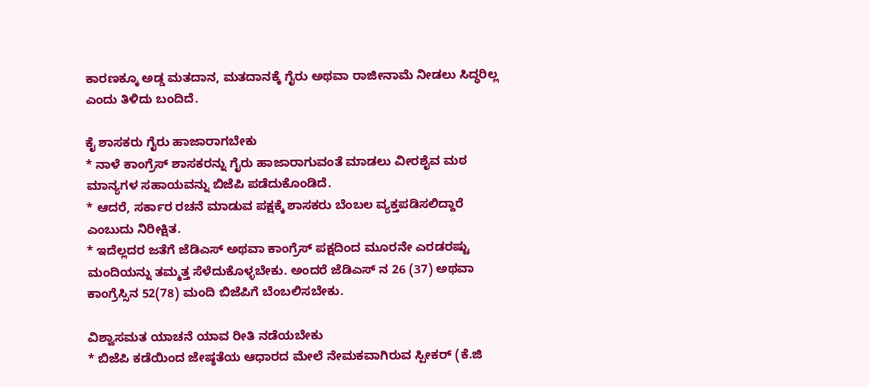ಕಾರಣಕ್ಕೂ ಅಡ್ಡ ಮತದಾನ, ಮತದಾನಕ್ಕೆ ಗೈರು ಅಥವಾ ರಾಜೀನಾಮೆ ನೀಡಲು ಸಿದ್ಧರಿಲ್ಲ ಎಂದು ತಿಳಿದು ಬಂದಿದೆ.

ಕೈ ಶಾಸಕರು ಗೈರು ಹಾಜಾರಾಗಬೇಕು
* ನಾಳೆ ಕಾಂಗ್ರೆಸ್ ಶಾಸಕರನ್ನು ಗೈರು ಹಾಜಾರಾಗುವಂತೆ ಮಾಡಲು ವೀರಶೈವ ಮಠ ಮಾನ್ಯಗಳ ಸಹಾಯವನ್ನು ಬಿಜೆಪಿ ಪಡೆದುಕೊಂಡಿದೆ.
* ಆದರೆ, ಸರ್ಕಾರ ರಚನೆ ಮಾಡುವ ಪಕ್ಷಕ್ಕೆ ಶಾಸಕರು ಬೆಂಬಲ ವ್ಯಕ್ತಪಡಿಸಲಿದ್ದಾರೆ ಎಂಬುದು ನಿರೀಕ್ಷಿತ.
* ಇದೆಲ್ಲದರ ಜತೆಗೆ ಜೆಡಿಎಸ್ ಅಥವಾ ಕಾಂಗ್ರೆಸ್ ಪಕ್ಷದಿಂದ ಮೂರನೇ ಎರಡರಷ್ಟು ಮಂದಿಯನ್ನು ತಮ್ಮತ್ತ ಸೆಳೆದುಕೊಳ್ಳಬೇಕು. ಅಂದರೆ ಜೆಡಿಎಸ್ ನ 26 (37) ಅಥವಾ ಕಾಂಗ್ರೆಸ್ಸಿನ 52(78) ಮಂದಿ ಬಿಜೆಪಿಗೆ ಬೆಂಬಲಿಸಬೇಕು.

ವಿಶ್ವಾಸಮತ ಯಾಚನೆ ಯಾವ ರೀತಿ ನಡೆಯಬೇಕು
* ಬಿಜೆಪಿ ಕಡೆಯಿಂದ ಜೇಷ್ಠತೆಯ ಆಧಾರದ ಮೇಲೆ ನೇಮಕವಾಗಿರುವ ಸ್ಪೀಕರ್ (ಕೆ.ಜಿ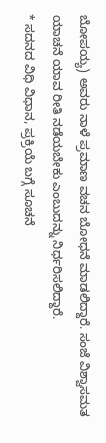ಬೋಪಯ್ಯ) ಅವರು ನಾಳೆ ಪ್ರಮಾಣ ವಚನ ಬೋಧನೆ ಮಾಡಲಿದ್ದಾರೆ. ಸಂಜೆ ವಿಶ್ವಾಸಮತ ಯಾಚನೆ ಯಾವ ರೀತಿ ನಡೆಯಬೇಕು ಎಂಬುದನ್ನು ನಿರ್ಧರಿಸಲಿದ್ದಾರೆ.
* ಸದನದ ವಿಧಿ ವಿಧಾನ, ಪ್ರಕ್ರಿಯೆ ಬಗ್ಗೆ ಸೂಚನೆ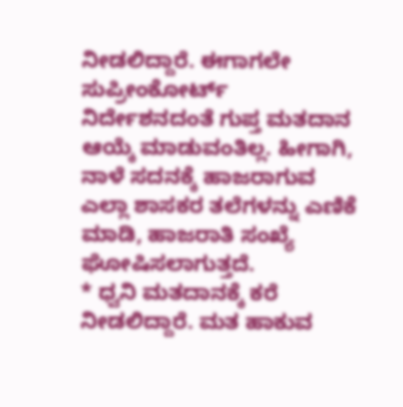ನೀಡಲಿದ್ದಾರೆ. ಈಗಾಗಲೇ ಸುಪ್ರೀಂಕೋರ್ಟ್ ನಿರ್ದೇಶನದಂತೆ ಗುಪ್ತ ಮತದಾನ ಆಯ್ಕೆ ಮಾಡುವಂತಿಲ್ಲ. ಹೀಗಾಗಿ, ನಾಳೆ ಸದನಕ್ಕೆ ಹಾಜರಾಗುವ ಎಲ್ಲಾ ಶಾಸಕರ ತಲೆಗಳನ್ನು ಎಣಿಕೆ ಮಾಡಿ, ಹಾಜರಾತಿ ಸಂಖ್ಯೆ ಘೋಷಿಸಲಾಗುತ್ತದೆ.
* ಧ್ವನಿ ಮತದಾನಕ್ಕೆ ಕರೆ ನೀಡಲಿದ್ದಾರೆ. ಮತ ಹಾಕುವ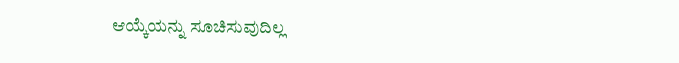ಆಯ್ಕೆಯನ್ನು ಸೂಚಿಸುವುದಿಲ್ಲ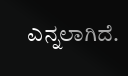ಎನ್ನಲಾಗಿದೆ.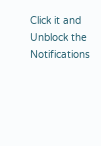Click it and Unblock the Notifications